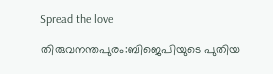Spread the love

തിരുവനന്തപുരം:ബിജെപിയുടെ പുതിയ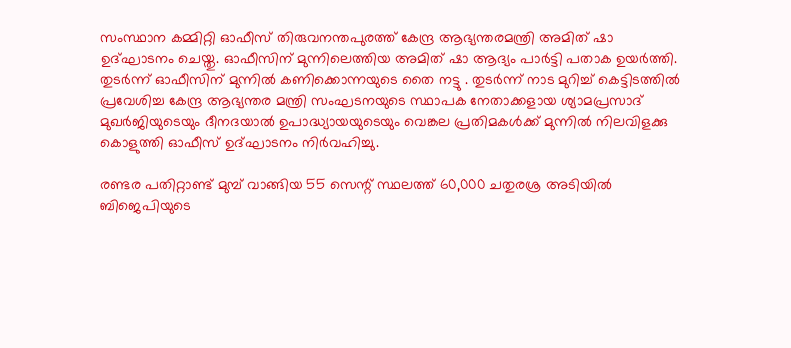സംസ്ഥാന കമ്മിറ്റി ഓഫീസ് തിരുവനന്തപുരത്ത് കേന്ദ്ര ആഭ്യന്തരമന്ത്രി അമിത് ഷാ ഉദ്ഘാടനം ചെയ്തു. ഓഫീസിന് മുന്നിലെത്തിയ അമിത് ഷാ ആദ്യം പാര്‍ട്ടി പതാക ഉയര്‍ത്തി. തുടര്‍ന്ന് ഓഫീസിന് മുന്നില്‍ കണിക്കൊന്നയുടെ തൈ നട്ടു . തുടര്‍ന്ന് നാട മുറിച്ച് കെട്ടിടത്തില്‍ പ്രവേശിച്ച കേന്ദ്ര ആഭ്യന്തര മന്ത്രി സംഘടനയുടെ സ്ഥാപക നേതാക്കളായ ശ്യാമപ്രസാദ് മുഖര്‍ജിയുടെയും ദീനദയാല്‍ ഉപാദ്ധ്യായയുടെയും വെങ്കല പ്രതിമകള്‍ക്ക് മുന്നില്‍ നിലവിളക്കു കൊളുത്തി ഓഫീസ് ഉദ്ഘാടനം നിര്‍വഹിച്ചു.

രണ്ടര പതിറ്റാണ്ട് മുമ്പ് വാങ്ങിയ 55 സെന്റ് സ്ഥലത്ത് 60,000 ചതുരശ്ര അടിയില്‍ ബിജെപിയുടെ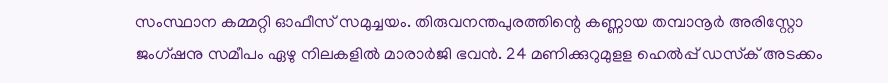സംസ്ഥാന കമ്മറ്റി ഓഫീസ് സമുച്ചയം. തിരുവനന്തപുരത്തിന്റെ കണ്ണായ തമ്പാനൂര്‍ അരിസ്റ്റോ ജംഗ്ഷനു സമീപം ഏഴു നിലകളില്‍ മാരാര്‍ജി ഭവന്‍. 24 മണിക്കുറുമുളള ഹെല്‍പ്പ് ഡസ്‌ക് അടക്കം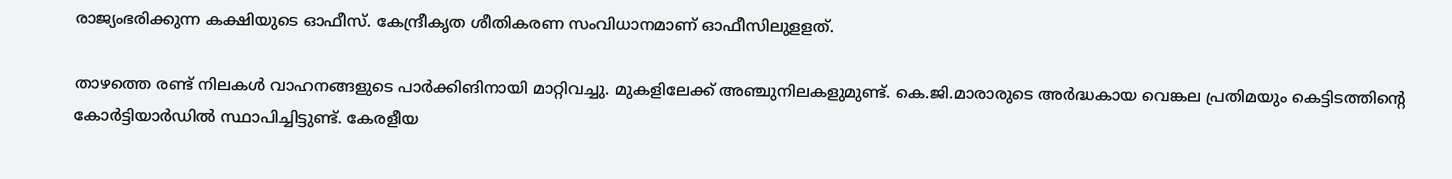രാജ്യംഭരിക്കുന്ന കക്ഷിയുടെ ഓഫീസ്. കേന്ദ്രീകൃത ശീതികരണ സംവിധാനമാണ് ഓഫീസിലുളളത്.

താഴത്തെ രണ്ട് നിലകള്‍ വാഹനങ്ങളുടെ പാര്‍ക്കിങിനായി മാറ്റിവച്ചു. മുകളിലേക്ക് അഞ്ചുനിലകളുമുണ്ട്. കെ.ജി.മാരാരുടെ അര്‍ദ്ധകായ വെങ്കല പ്രതിമയും കെട്ടിടത്തിന്റെ കോര്‍ട്ടിയാര്‍ഡില്‍ സ്ഥാപിച്ചിട്ടുണ്ട്. കേരളീയ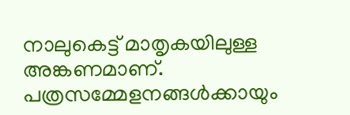നാലുകെട്ട് മാതൃകയിലുള്ള അങ്കണമാണ്. പത്രസമ്മേളനങ്ങള്‍ക്കായും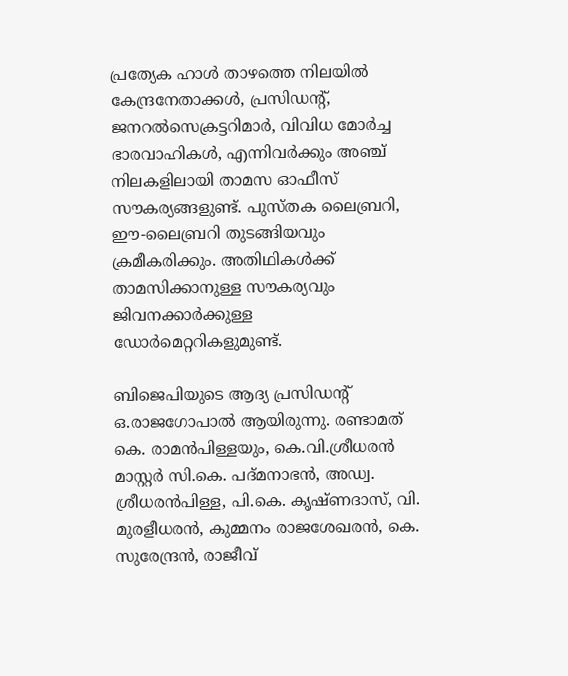പ്രത്യേക ഹാള്‍ താഴത്തെ നിലയില്‍ കേന്ദ്രനേതാക്കള്‍, പ്രസിഡന്റ്, ജനറല്‍സെക്രട്ടറിമാര്‍, വിവിധ മോര്‍ച്ച ഭാരവാഹികള്‍, എന്നിവര്‍ക്കും അഞ്ച് നിലകളിലായി താമസ ഓഫീസ് സൗകര്യങ്ങളുണ്ട്. പുസ്തക ലൈബ്രറി, ഈ-ലൈബ്രറി തുടങ്ങിയവും ക്രമീകരിക്കും. അതിഥികള്‍ക്ക് താമസിക്കാനുള്ള സൗകര്യവും ജിവനക്കാര്‍ക്കുള്ള ഡോര്‍മെറ്ററികളുമുണ്ട്.

ബിജെപിയുടെ ആദ്യ പ്രസിഡന്റ് ഒ.രാജഗോപാല്‍ ആയിരുന്നു. രണ്ടാമത് കെ. രാമന്‍പിള്ളയും, കെ.വി.ശ്രീധരന്‍ മാസ്റ്റര്‍ സി.കെ. പദ്മനാഭന്‍, അഡ്വ. ശ്രീധരന്‍പിള്ള, പി.കെ. കൃഷ്ണദാസ്, വി. മുരളീധരന്‍, കുമ്മനം രാജശേഖരന്‍, കെ. സുരേന്ദ്രന്‍, രാജീവ്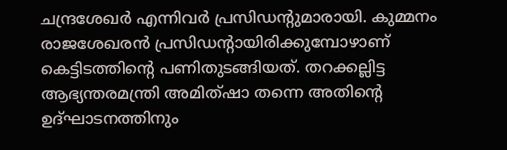ചന്ദ്രശേഖര്‍ എന്നിവര്‍ പ്രസിഡന്റുമാരായി. കുമ്മനം രാജശേഖരന്‍ പ്രസിഡന്റായിരിക്കുമ്പോഴാണ് കെട്ടിടത്തിന്റെ പണിതുടങ്ങിയത്. തറക്കല്ലിട്ട ആഭ്യന്തരമന്ത്രി അമിത്ഷാ തന്നെ അതിന്റെ ഉദ്ഘാടനത്തിനും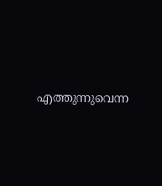എത്തുന്നുവെന്ന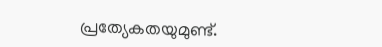പ്രത്യേകതയുമുണ്ട്.